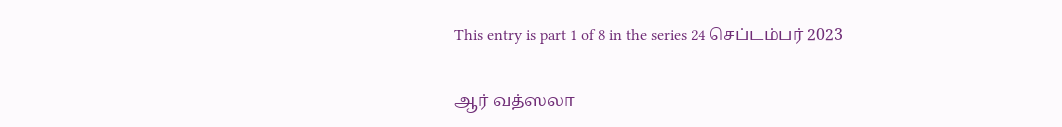This entry is part 1 of 8 in the series 24 செப்டம்பர் 2023

ஆர் வத்ஸலா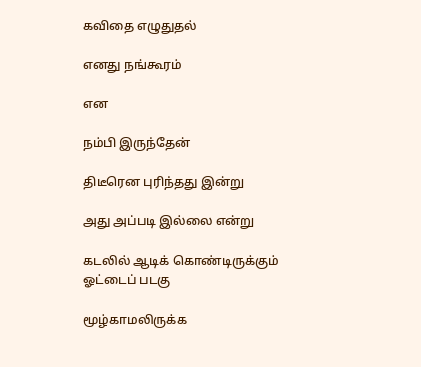கவிதை எழுதுதல்

எனது நங்கூரம்

என

நம்பி இருந்தேன்

திடீரென புரிந்தது இன்று

அது அப்படி இல்லை என்று

கடலில் ஆடிக் கொண்டிருக்கும்  ஓட்டைப் படகு

மூழ்காமலிருக்க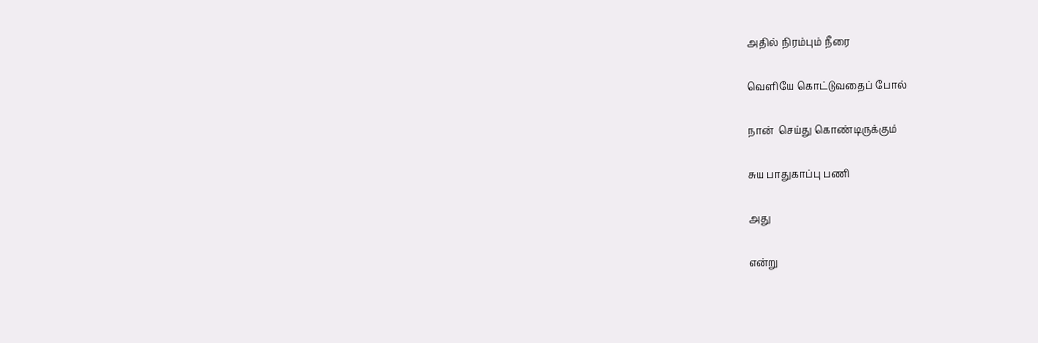அதில் நிரம்பும் நீரை

வெளியே கொட்டுவதைப் போல்

நான்  செய்து கொண்டிருக்கும்

சுய பாதுகாப்பு பணி

அது

என்று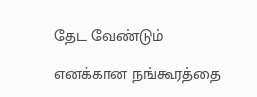தேட வேண்டும்

எனக்கான நங்கூரத்தை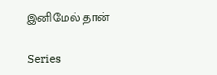இனிமேல் தான்

Series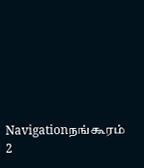Navigationநங்கூரம் 2